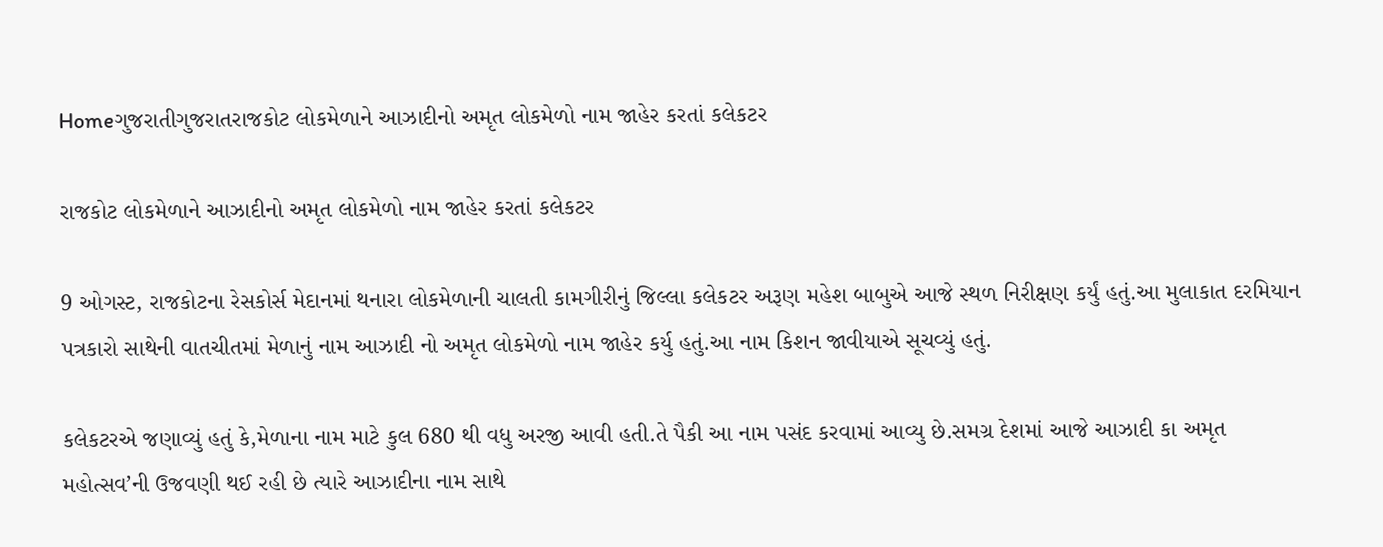Homeગુજરાતીગુજરાતરાજકોટ લોકમેળાને આઝાદીનો અમૃત લોકમેળો નામ જાહેર કરતાં કલેકટર

રાજકોટ લોકમેળાને આઝાદીનો અમૃત લોકમેળો નામ જાહેર કરતાં કલેકટર

9 ઓગસ્ટ, રાજકોટના રેસકોર્સ મેદાનમાં થનારા લોકમેળાની ચાલતી કામગીરીનું જિલ્લા કલેકટર અરૂણ મહેશ બાબુએ આજે સ્થળ નિરીક્ષણ કર્યું હતું.આ મુલાકાત દરમિયાન પત્રકારો સાથેની વાતચીતમાં મેળાનું નામ આઝાદી નો અમૃત લોકમેળો નામ જાહેર કર્યુ હતું.આ નામ કિશન જાવીયાએ સૂચવ્યું હતું.

કલેકટરએ જણાવ્યું હતું કે,મેળાના નામ માટે કુલ 680 થી વધુ અરજી આવી હતી.તે પૈકી આ નામ પસંદ કરવામાં આવ્યુ છે.સમગ્ર દેશમાં આજે આઝાદી કા અમૃત મહોત્સવ’ની ઉજવણી થઈ રહી છે ત્યારે આઝાદીના નામ સાથે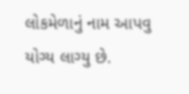લોકમેળાનું નામ આપવુ યોગ્ય લાગ્યુ છે.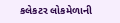કલેકટર લોકમેળાની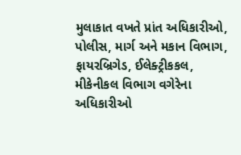મુલાકાત વખતે પ્રાંત અધિકારીઓ, પોલીસ, માર્ગ અને મકાન વિભાગ, ફાયરબ્રિગેડ, ઈલેક્ટ્રીકકલ, મીકેનીકલ વિભાગ વગેરેના અધિકારીઓ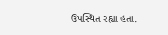ઉપસ્થિત રહ્યા હતા.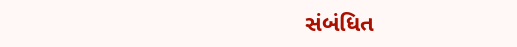સંબંધિત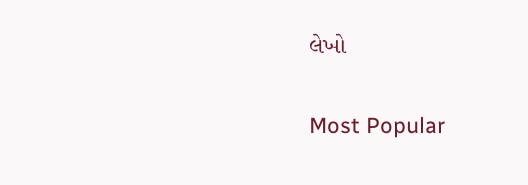લેખો

Most Popular